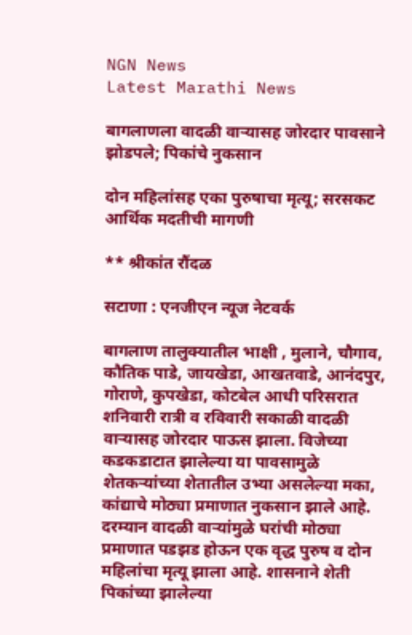NGN News
Latest Marathi News

बागलाणला वादळी वाऱ्यासह जोरदार पावसाने झोडपले; पिकांचे नुकसान

दोन महिलांसह एका पुरुषाचा मृत्यू; सरसकट आर्थिक मदतीची मागणी

** श्रीकांत रौंदळ

सटाणा : एनजीएन न्यूज नेटवर्क

बागलाण तालुक्यातील भाक्षी , मुलाने, चौगाव, कौतिक पाडे, जायखेडा, आखतवाडे, आनंदपुर, गोराणे, कुपखेडा, कोटबेल आधी परिसरात शनिवारी रात्री व रविवारी सकाळी वादळी वाऱ्यासह जोरदार पाऊस झाला. विजेच्या कडकडाटात झालेल्या या पावसामुळे शेतकऱ्यांच्या शेतातील उभ्या असलेल्या मका, कांद्याचे मोठ्या प्रमाणात नुकसान झाले आहे. दरम्यान वादळी वाऱ्यांमुळे घरांची मोठ्या प्रमाणात पडझड होऊन एक वृद्ध पुरुष व दोन महिलांचा मृत्यू झाला आहे. शासनाने शेती पिकांच्या झालेल्या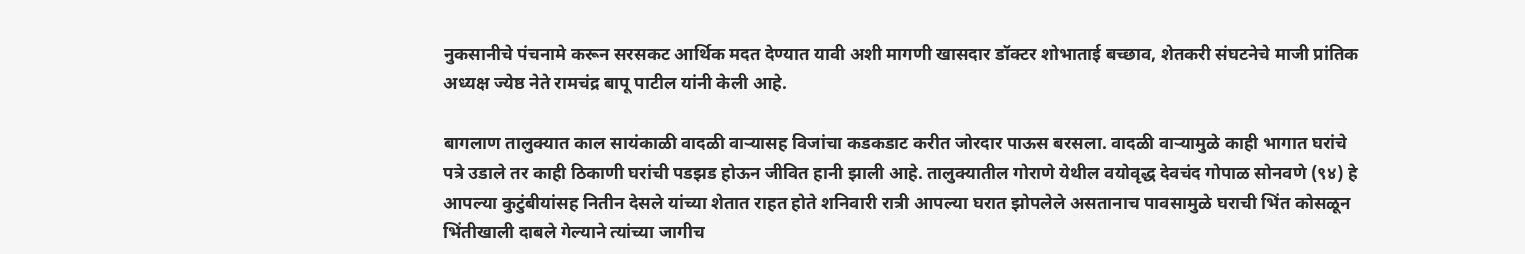नुकसानीचे पंचनामे करून सरसकट आर्थिक मदत देण्यात यावी अशी मागणी खासदार डॉक्टर शोभाताई बच्छाव, शेतकरी संघटनेचे माजी प्रांतिक अध्यक्ष ज्येष्ठ नेते रामचंद्र बापू पाटील यांनी केली आहे.

बागलाण तालुक्यात काल सायंकाळी वादळी वाऱ्यासह विजांचा कडकडाट करीत जोरदार पाऊस बरसला. वादळी वाऱ्यामुळे काही भागात घरांचे पत्रे उडाले तर काही ठिकाणी घरांची पडझड होऊन जीवित हानी झाली आहे. तालुक्यातील गोराणे येथील वयोवृद्ध देवचंद गोपाळ सोनवणे (९४) हे आपल्या कुटुंबीयांसह नितीन देसले यांच्या शेतात राहत होते शनिवारी रात्री आपल्या घरात झोपलेले असतानाच पावसामुळे घराची भिंत कोसळून भिंतीखाली दाबले गेल्याने त्यांच्या जागीच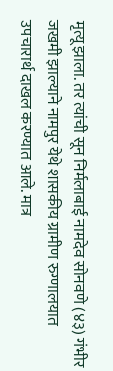मृत्यू झाला. तर त्यांची सून निर्मलाबाई नामदेव सोनवणे (४३) गंभीर जखमी झाल्याने नामपुर येथे शासकीय ग्रामीण रुग्णालयात उपचारार्थ दाखल करण्यात आले. मात्र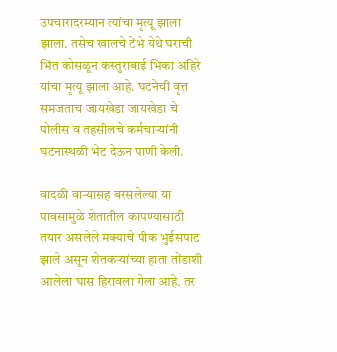उपचारादरम्यान त्यांचा मृत्यू झाला झाला. तसेच खालचे टेंभे येथे घराची भिंत कोसळून कस्तुराबाई भिका अहिरे यांचा मृत्यू झाला आहे. घटनेची वृत्त समजताच जायखेडा जायखेडा चे पोलीस व तहसीलचे कर्मचाऱ्यांनी घटनास्थळी भेट देऊन पाणी केली.

वादळी वाऱ्यासह बरसलेल्या या पावसामुळे शेतातील कापण्यासाठी तयार असलेले मक्याचे पीक भुईसपाट झाले असून शेतकऱ्यांच्या हाता तोंडाशी आलेला घास हिरावला गेला आहे. तर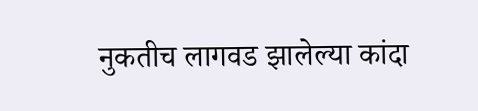नुकतीच लागवड झालेल्या कांदा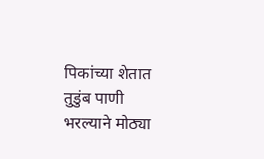पिकांच्या शेतात तुडुंब पाणी भरल्याने मोठ्या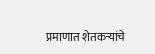प्रमाणात शेतकऱ्यांचे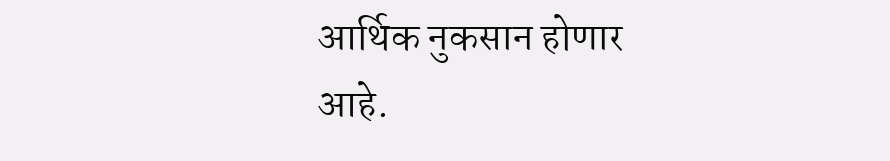आर्थिक नुकसान होणार आहे.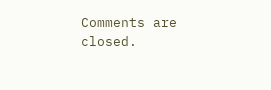Comments are closed.